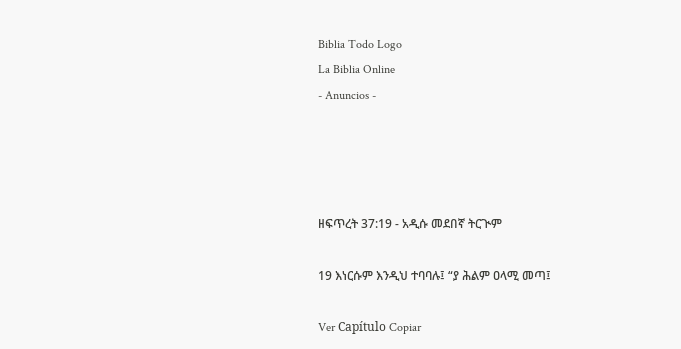Biblia Todo Logo
La Biblia Online
- Anuncios -




ዘፍጥረት 37:19 - አዲሱ መደበኛ ትርጒም

19 እነርሱም እንዲህ ተባባሉ፤ “ያ ሕልም ዐላሚ መጣ፤

Ver Capítulo Copiar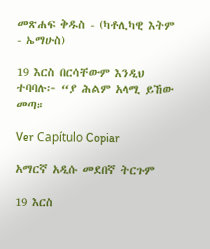መጽሐፍ ቅዱስ - (ካቶሊካዊ እትም - ኤማሁስ)

19 እርስ በርሳቸውም እንዲህ ተባባሉ፦ “ያ ሕልም አላሚ ይኸው መጣ።

Ver Capítulo Copiar

አማርኛ አዲሱ መደበኛ ትርጉም

19 እርስ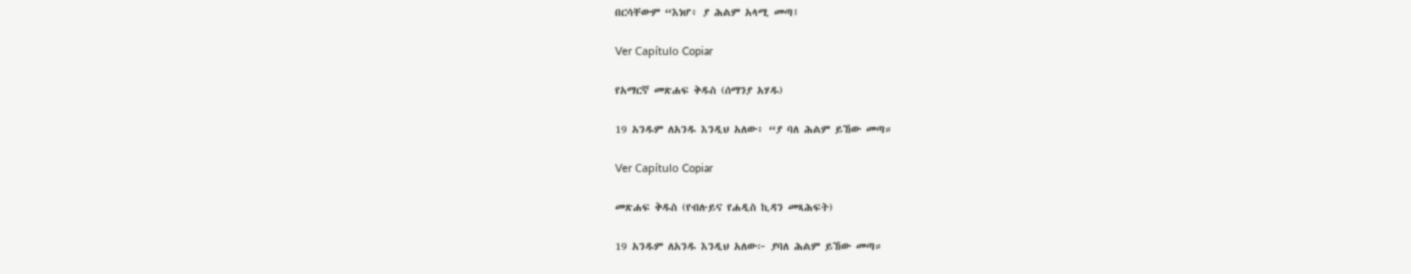በርሳቸውም “እነሆ፥ ያ ሕልም አላሚ መጣ፤

Ver Capítulo Copiar

የአማርኛ መጽሐፍ ቅዱስ (ሰማንያ አሃዱ)

19 አንዱም ለአንዱ እንዲህ አለው፥ “ያ ባለ ሕልም ይኸው መጣ።

Ver Capítulo Copiar

መጽሐፍ ቅዱስ (የብሉይና የሐዲስ ኪዳን መጻሕፍት)

19 አንዱም ለአንዱ እንዲህ አለው፦ ያባለ ሕልም ይኸው መጣ።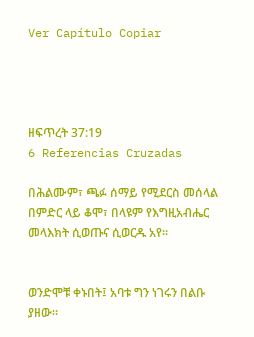Ver Capítulo Copiar




ዘፍጥረት 37:19
6 Referencias Cruzadas

በሕልሙም፣ ጫፉ ሰማይ የሚደርስ መሰላል በምድር ላይ ቆሞ፣ በላዩም የእግዚአብሔር መላእክት ሲወጡና ሲወርዱ አየ።


ወንድሞቹ ቀኑበት፤ አባቱ ግን ነገሩን በልቡ ያዘው።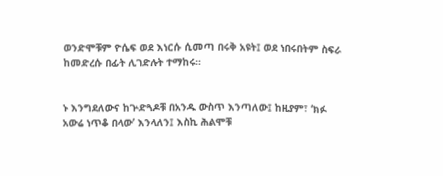ወንድሞቹም ዮሴፍ ወደ እነርሱ ሲመጣ በሩቅ አዩት፤ ወደ ነበሩበትም ስፍራ ከመድረሱ በፊት ሊገድሉት ተማከሩ።


ኑ እንግደለውና ከጕድጓዶቹ በአንዱ ውስጥ እንጣለው፤ ከዚያም፣ ‘ክፉ አውሬ ነጥቆ በላው’ እንላለን፤ እስኪ ሕልሞቹ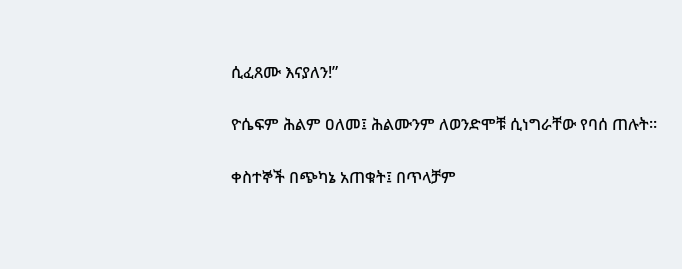ሲፈጸሙ እናያለን!”


ዮሴፍም ሕልም ዐለመ፤ ሕልሙንም ለወንድሞቹ ሲነግራቸው የባሰ ጠሉት።


ቀስተኞች በጭካኔ አጠቁት፤ በጥላቻም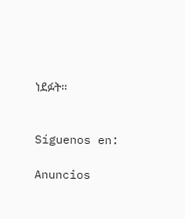ነደፉት።


Síguenos en:

Anuncios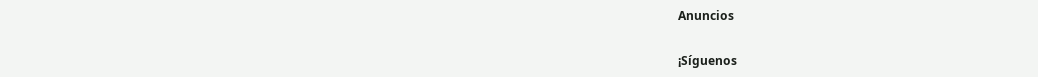Anuncios


¡Síguenos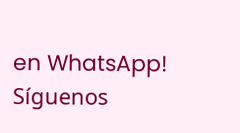en WhatsApp! Síguenos